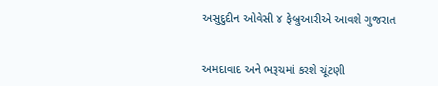અસુદુદીન ઓવેસી ૪ ફેબ્રુઆરીએ આવશે ગુજરાત


અમદાવાદ અને ભરૂચમાં કરશે ચૂંટણી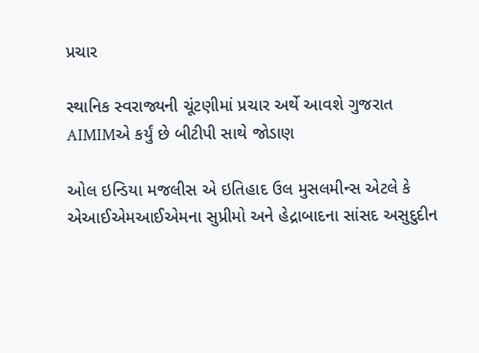પ્રચાર

સ્થાનિક સ્વરાજ્યની ચૂંટણીમાં પ્રચાર અર્થે આવશે ગુજરાત
AIMIMએ કર્યું છે બીટીપી સાથે જોડાણ

ઓલ ઇન્ડિયા મજલીસ એ ઇતિહાદ ઉલ મુસલમીન્સ એટલે કે એઆઈએમઆઈએમના સુપ્રીમો અને હેદ્રાબાદના સાંસદ અસુદુદીન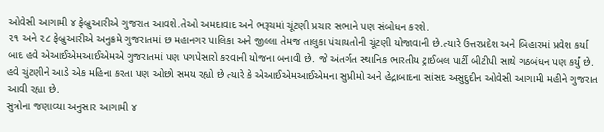ઓવેસી આગામી ૪ ફેબ્રુઆરીએ ગુજરાત આવશે.તેઓ અમદાવાદ અને ભરૂચમાં ચૂંટણી પ્રચાર સભાને પણ સંબોધન કરશે.
૨૧ અને ૨૮ ફેબ્રુઆરીએ અનુક્રમે ગુજરાતમાં છ મહાનગર પાલિકા અને જીલ્લા તેમજ તાલુકા પંચાયતોની ચૂંટણી યોજાવાની છે.ત્યારે ઉત્તરપ્રદેશ અને બિહારમાં પ્રવેશ કર્યા બાદ હવે એઆઈએમઆઈએમએ ગુજરાતમાં પણ પગપેસારો કરવાની યોજના બનાવી છે. જે અંતર્ગત સ્થાનિક ભારતીય ટ્રાઈબલ પાર્ટી બીટીપી સાથે ગઠબંધન પણ કર્યું છે. હવે ચુંટણીને આડે એક મહિના કરતા પણ ઓછો સમય રહ્યો છે ત્યારે કે એઆઈએમઆઈએમના સુપ્રીમો અને હેદ્રાબાદના સાંસદ અસુદુદીન ઓવેસી આગામી મહીને ગુજરાત આવી રહ્યા છે.
સુત્રોના જણાવ્યા અનુસાર આગામી ૪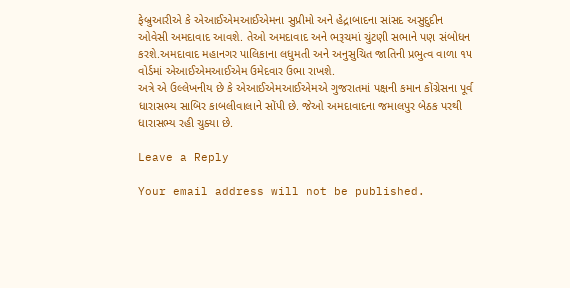ફેબ્રુઆરીએ કે એઆઈએમઆઈએમના સુપ્રીમો અને હેદ્રાબાદના સાંસદ અસુદુદીન ઓવેસી અમદાવાદ આવશે. તેઓ અમદાવાદ અને ભરૂચમાં ચુંટણી સભાને પણ સંબોધન કરશે.અમદાવાદ મહાનગર પાલિકાના લધુમતી અને અનુસુચિત જાતિની પ્રભુત્વ વાળા ૧૫ વોર્ડમાં એઆઈએમઆઈએમ ઉમેદવાર ઉભા રાખશે.
અત્રે એ ઉલ્લેખનીય છે કે એઆઈએમઆઈએમએ ગુજરાતમાં પક્ષની કમાન કોંગ્રેસના પૂર્વ ધારાસભ્ય સાબિર કાબલીવાલાને સોંપી છે. જેઓ અમદાવાદના જમાલપુર બેઠક પરથી ધારાસભ્ય રહી ચુક્યા છે.

Leave a Reply

Your email address will not be published.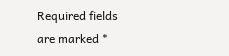Required fields are marked *